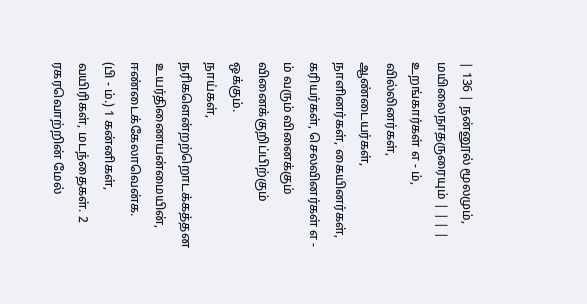| 136 | நன்னூல் மூலமும், மயிலைநாதருரையும் | | | | உறங்கார்கள் எ - ம், வில்லினர்கள், ஆண்டையர்கள், நாளினர்கள், கையினர்கள், கரியர்கள், செலவினர்கள் எ - ம் வரும் வினைக்கும் வினைக்குறிப்பிற்கும் ஒக்கும்.
நாய்கள், நரிகளென்றற்றொடக்கத்தன உயர்திணையன்மையின், ஈண்டைக்கேலாவென்க.
(பி - ம்.) 1 கன்னிகள், வயிரிகள், மடந்தைகள். 2 ரகரவொற்றின் மேல்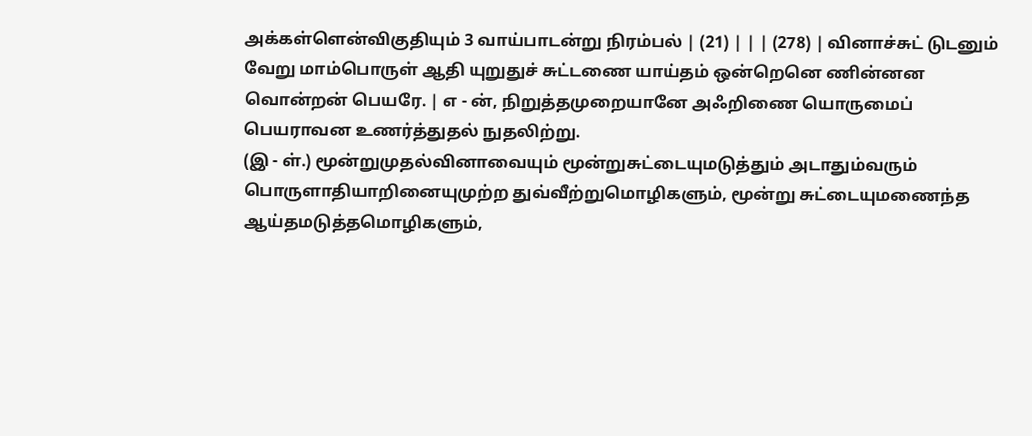அக்கள்ளென்விகுதியும் 3 வாய்பாடன்று நிரம்பல் | (21) | | | (278) | வினாச்சுட் டுடனும் வேறு மாம்பொருள் ஆதி யுறுதுச் சுட்டணை யாய்தம் ஒன்றெனெ ணின்னன வொன்றன் பெயரே. | எ - ன், நிறுத்தமுறையானே அஃறிணை யொருமைப் பெயராவன உணர்த்துதல் நுதலிற்று.
(இ - ள்.) மூன்றுமுதல்வினாவையும் மூன்றுசுட்டையுமடுத்தும் அடாதும்வரும் பொருளாதியாறினையுமுற்ற துவ்வீற்றுமொழிகளும், மூன்று சுட்டையுமணைந்த ஆய்தமடுத்தமொழிகளும்,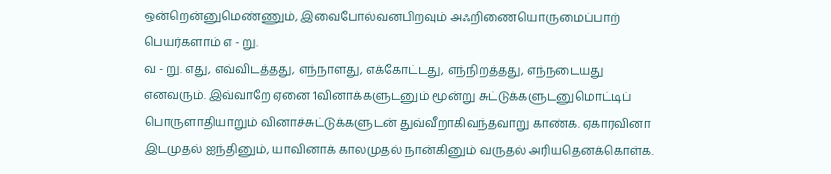ஒன்றென்னுமெண்ணும், இவைபோல்வனபிறவும் அஃறிணையொருமைப்பாற் பெயர்களாம் எ - று.
வ - று. எது, எவ்விடத்தது, எந்நாளது, எக்கோட்டது, எந்நிறத்தது, எந்நடையது எனவரும். இவ்வாறே ஏனை 1வினாக்களுடனும் மூன்று சுட்டுக்களுடனுமொட்டிப் பொருளாதியாறும் வினாச்சுட்டுக்களுடன் துவ்வீறாகிவந்தவாறு காண்க. ஏகாரவினா இடமுதல் ஐந்தினும், யாவினாக் காலமுதல் நான்கினும் வருதல் அரியதெனக்கொள்க.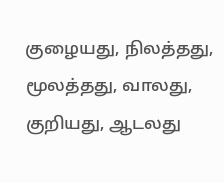குழையது, நிலத்தது, மூலத்தது, வாலது, குறியது, ஆடலது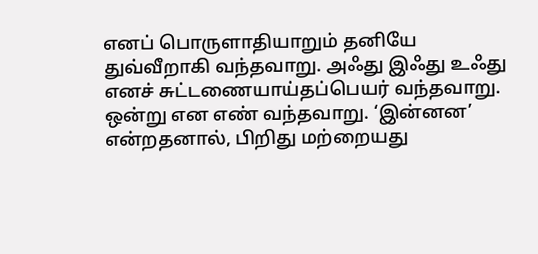எனப் பொருளாதியாறும் தனியே துவ்வீறாகி வந்தவாறு. அஃது இஃது உஃது எனச் சுட்டணையாய்தப்பெயர் வந்தவாறு. ஒன்று என எண் வந்தவாறு. ‘இன்னன’ என்றதனால், பிறிது மற்றையது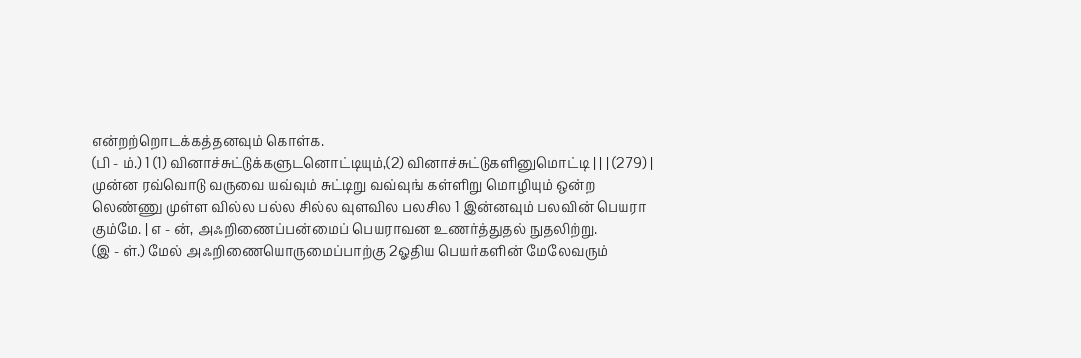என்றற்றொடக்கத்தனவும் கொள்க.
(பி - ம்.) 1 (1) வினாச்சுட்டுக்களுடனொட்டியும்,(2) வினாச்சுட்டுகளினுமொட்டி | | | (279) | முன்ன ரவ்வொடு வருவை யவ்வும் சுட்டிறு வவ்வுங் கள்ளிறு மொழியும் ஒன்ற லெண்ணு முள்ள வில்ல பல்ல சில்ல வுளவில பலசில 1 இன்னவும் பலவின் பெயரா கும்மே. | எ - ன், அஃறிணைப்பன்மைப் பெயராவன உணர்த்துதல் நுதலிற்று.
(இ - ள்.) மேல் அஃறிணையொருமைப்பாற்கு 2ஓதிய பெயர்களின் மேலேவரும்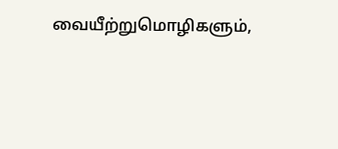வையீற்றுமொழிகளும்,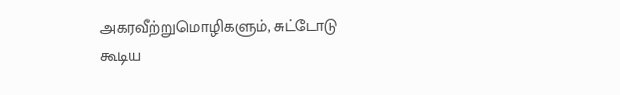அகரவீற்றுமொழிகளும், சுட்டோடு கூடிய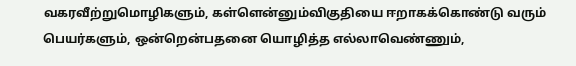வகரவீற்றுமொழிகளும், கள்ளென்னும்விகுதியை ஈறாகக்கொண்டு வரும் பெயர்களும், ஒன்றென்பதனை யொழித்த எல்லாவெண்ணும்,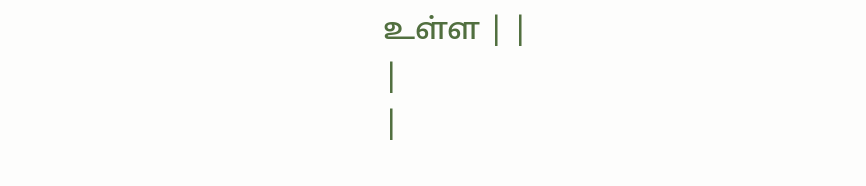உள்ள | |
|
|